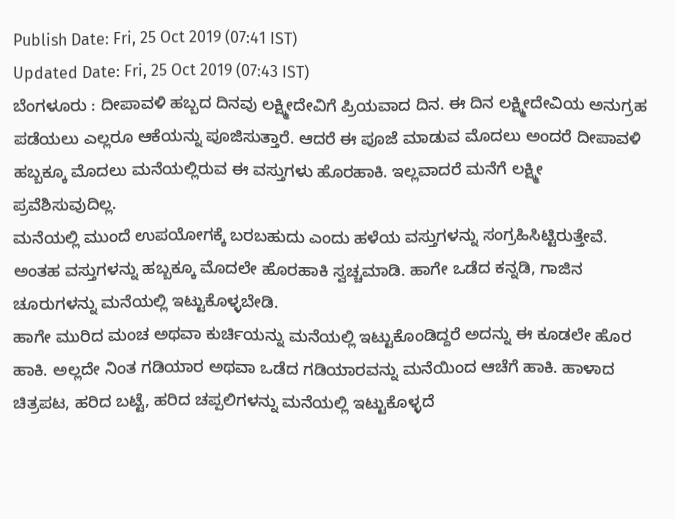Publish Date: Fri, 25 Oct 2019 (07:41 IST)
Updated Date: Fri, 25 Oct 2019 (07:43 IST)
ಬೆಂಗಳೂರು : ದೀಪಾವಳಿ ಹಬ್ಬದ ದಿನವು ಲಕ್ಷ್ಮೀದೇವಿಗೆ ಪ್ರಿಯವಾದ ದಿನ. ಈ ದಿನ ಲಕ್ಷ್ಮೀದೇವಿಯ ಅನುಗ್ರಹ ಪಡೆಯಲು ಎಲ್ಲರೂ ಆಕೆಯನ್ನು ಪೂಜಿಸುತ್ತಾರೆ. ಆದರೆ ಈ ಪೂಜೆ ಮಾಡುವ ಮೊದಲು ಅಂದರೆ ದೀಪಾವಳಿ ಹಬ್ಬಕ್ಕೂ ಮೊದಲು ಮನೆಯಲ್ಲಿರುವ ಈ ವಸ್ತುಗಳು ಹೊರಹಾಕಿ. ಇಲ್ಲವಾದರೆ ಮನೆಗೆ ಲಕ್ಷ್ಮೀ ಪ್ರವೆಶಿಸುವುದಿಲ್ಲ.
ಮನೆಯಲ್ಲಿ ಮುಂದೆ ಉಪಯೋಗಕ್ಕೆ ಬರಬಹುದು ಎಂದು ಹಳೆಯ ವಸ್ತುಗಳನ್ನು ಸಂಗ್ರಹಿಸಿಟ್ಟಿರುತ್ತೇವೆ. ಅಂತಹ ವಸ್ತುಗಳನ್ನು ಹಬ್ಬಕ್ಕೂ ಮೊದಲೇ ಹೊರಹಾಕಿ ಸ್ವಚ್ಚಮಾಡಿ. ಹಾಗೇ ಒಡೆದ ಕನ್ನಡಿ, ಗಾಜಿನ ಚೂರುಗಳನ್ನು ಮನೆಯಲ್ಲಿ ಇಟ್ಟುಕೊಳ್ಳಬೇಡಿ.
ಹಾಗೇ ಮುರಿದ ಮಂಚ ಅಥವಾ ಕುರ್ಚಿಯನ್ನು ಮನೆಯಲ್ಲಿ ಇಟ್ಟುಕೊಂಡಿದ್ದರೆ ಅದನ್ನು ಈ ಕೂಡಲೇ ಹೊರ ಹಾಕಿ. ಅಲ್ಲದೇ ನಿಂತ ಗಡಿಯಾರ ಅಥವಾ ಒಡೆದ ಗಡಿಯಾರವನ್ನು ಮನೆಯಿಂದ ಆಚೆಗೆ ಹಾಕಿ. ಹಾಳಾದ ಚಿತ್ರಪಟ, ಹರಿದ ಬಟ್ಟೆ, ಹರಿದ ಚಪ್ಪಲಿಗಳನ್ನು ಮನೆಯಲ್ಲಿ ಇಟ್ಟುಕೊಳ್ಳದೆ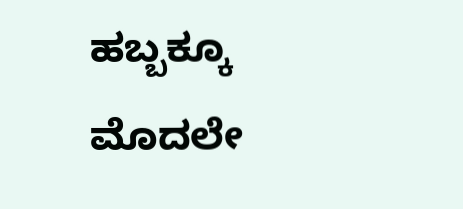ಹಬ್ಬಕ್ಕೂ ಮೊದಲೇ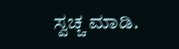ಸ್ವಚ್ಚ ಮಾಡಿ.